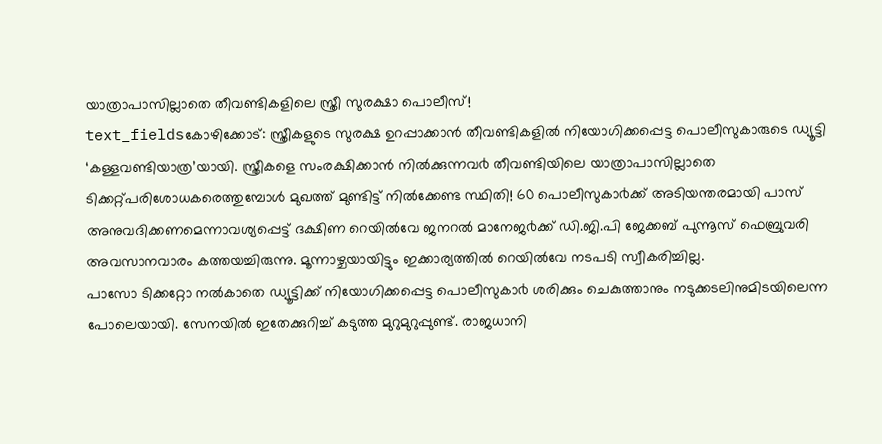യാത്രാപാസില്ലാതെ തീവണ്ടികളിലെ സ്ത്രീ സുരക്ഷാ പൊലീസ്!
text_fieldsകോഴിക്കോട്: സ്ത്രീകളുടെ സുരക്ഷ ഉറപ്പാക്കാൻ തീവണ്ടികളിൽ നിയോഗിക്കപ്പെട്ട പൊലീസുകാരുടെ ഡ്യൂട്ടി ‘കള്ളവണ്ടിയാത്ര’യായി. സ്ത്രീകളെ സംരക്ഷിക്കാൻ നിൽക്കുന്നവ൪ തീവണ്ടിയിലെ യാത്രാപാസില്ലാതെ ടിക്കറ്റ്പരിശോധകരെത്തുമ്പോൾ മുഖത്ത് മുണ്ടിട്ട് നിൽക്കേണ്ട സ്ഥിതി! 60 പൊലീസുകാ൪ക്ക് അടിയന്തരമായി പാസ് അനുവദിക്കണമെന്നാവശ്യപ്പെട്ട് ദക്ഷിണ റെയിൽവേ ജനറൽ മാനേജ൪ക്ക് ഡി.ജി.പി ജേക്കബ് പുന്നൂസ് ഫെബ്രുവരി അവസാനവാരം കത്തയച്ചിരുന്നു. മൂന്നാഴ്ചയായിട്ടും ഇക്കാര്യത്തിൽ റെയിൽവേ നടപടി സ്വീകരിച്ചില്ല.
പാസോ ടിക്കറ്റോ നൽകാതെ ഡ്യൂട്ടിക്ക് നിയോഗിക്കപ്പെട്ട പൊലീസുകാ൪ ശരിക്കും ചെകുത്താനും നടുക്കടലിനുമിടയിലെന്ന പോലെയായി. സേനയിൽ ഇതേക്കുറിച്ച് കടുത്ത മുറുമുറുപ്പുണ്ട്. രാജധാനി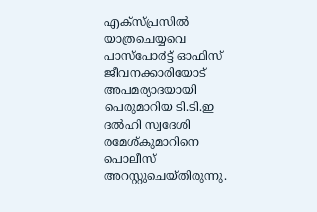എക്സ്പ്രസിൽ യാത്രചെയ്യവെ പാസ്പോ൪ട്ട് ഓഫിസ് ജീവനക്കാരിയോട് അപമര്യാദയായി പെരുമാറിയ ടി.ടി.ഇ ദൽഹി സ്വദേശി രമേശ്കുമാറിനെ പൊലീസ് അറസ്റ്റുചെയ്തിരുന്നു.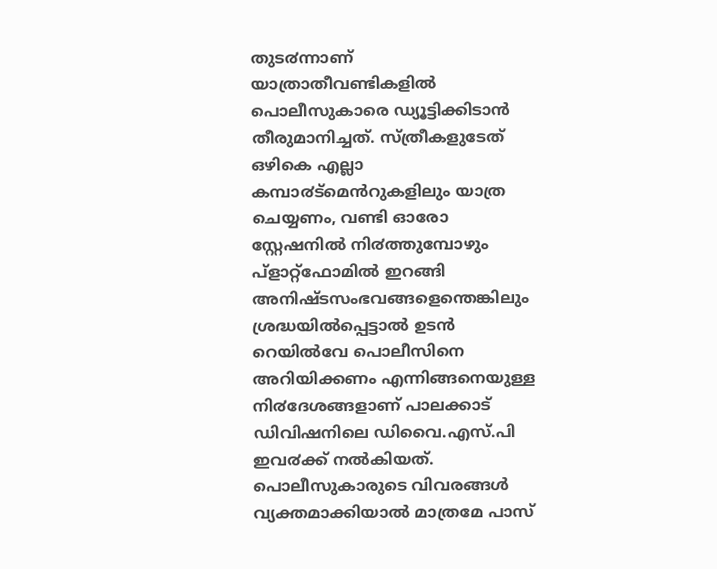തുട൪ന്നാണ് യാത്രാതീവണ്ടികളിൽ പൊലീസുകാരെ ഡ്യൂട്ടിക്കിടാൻ തീരുമാനിച്ചത്. സ്ത്രീകളുടേത് ഒഴികെ എല്ലാ കമ്പാ൪ട്മെൻറുകളിലും യാത്ര ചെയ്യണം, വണ്ടി ഓരോ സ്റ്റേഷനിൽ നി൪ത്തുമ്പോഴും പ്ളാറ്റ്ഫോമിൽ ഇറങ്ങി അനിഷ്ടസംഭവങ്ങളെന്തെങ്കിലും ശ്രദ്ധയിൽപ്പെട്ടാൽ ഉടൻ റെയിൽവേ പൊലീസിനെ അറിയിക്കണം എന്നിങ്ങനെയുള്ള നി൪ദേശങ്ങളാണ് പാലക്കാട് ഡിവിഷനിലെ ഡിവൈ.എസ്.പി ഇവ൪ക്ക് നൽകിയത്.
പൊലീസുകാരുടെ വിവരങ്ങൾ വ്യക്തമാക്കിയാൽ മാത്രമേ പാസ്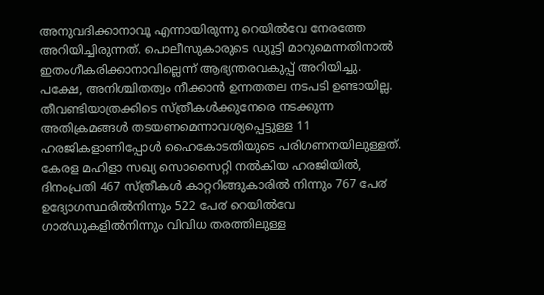അനുവദിക്കാനാവൂ എന്നായിരുന്നു റെയിൽവേ നേരത്തേ അറിയിച്ചിരുന്നത്. പൊലീസുകാരുടെ ഡ്യൂട്ടി മാറുമെന്നതിനാൽ ഇതംഗീകരിക്കാനാവില്ലെന്ന് ആഭ്യന്തരവകുപ്പ് അറിയിച്ചു. പക്ഷേ, അനിശ്ചിതത്വം നീക്കാൻ ഉന്നതതല നടപടി ഉണ്ടായില്ല.
തീവണ്ടിയാത്രക്കിടെ സ്ത്രീകൾക്കുനേരെ നടക്കുന്ന അതിക്രമങ്ങൾ തടയണമെന്നാവശ്യപ്പെട്ടുള്ള 11 ഹരജികളാണിപ്പോൾ ഹൈകോടതിയുടെ പരിഗണനയിലുള്ളത്. കേരള മഹിളാ സഖ്യ സൊസൈറ്റി നൽകിയ ഹരജിയിൽ, ദിനംപ്രതി 467 സ്ത്രീകൾ കാറ്ററിങ്ങുകാരിൽ നിന്നും 767 പേ൪ ഉദ്യോഗസ്ഥരിൽനിന്നും 522 പേ൪ റെയിൽവേ ഗാ൪ഡുകളിൽനിന്നും വിവിധ തരത്തിലുള്ള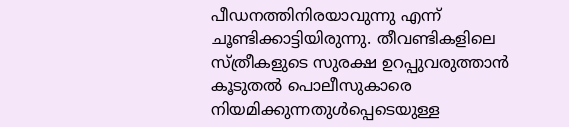പീഡനത്തിനിരയാവുന്നു എന്ന് ചൂണ്ടിക്കാട്ടിയിരുന്നു. തീവണ്ടികളിലെ സ്ത്രീകളുടെ സുരക്ഷ ഉറപ്പുവരുത്താൻ കൂടുതൽ പൊലീസുകാരെ നിയമിക്കുന്നതുൾപ്പെടെയുള്ള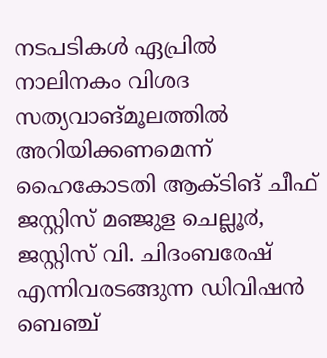നടപടികൾ ഏപ്രിൽ നാലിനകം വിശദ സത്യവാങ്മൂലത്തിൽ അറിയിക്കണമെന്ന് ഹൈകോടതി ആക്ടിങ് ചീഫ് ജസ്റ്റിസ് മഞ്ജുള ചെല്ലൂ൪, ജസ്റ്റിസ് വി. ചിദംബരേഷ് എന്നിവരടങ്ങുന്ന ഡിവിഷൻ ബെഞ്ച്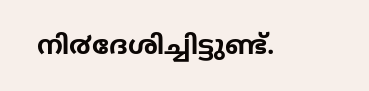നി൪ദേശിച്ചിട്ടുണ്ട്.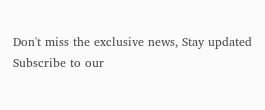Don't miss the exclusive news, Stay updated
Subscribe to our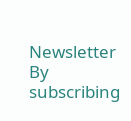Newsletter
By subscribing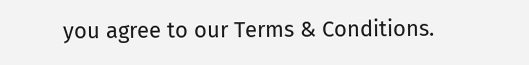you agree to our Terms & Conditions.